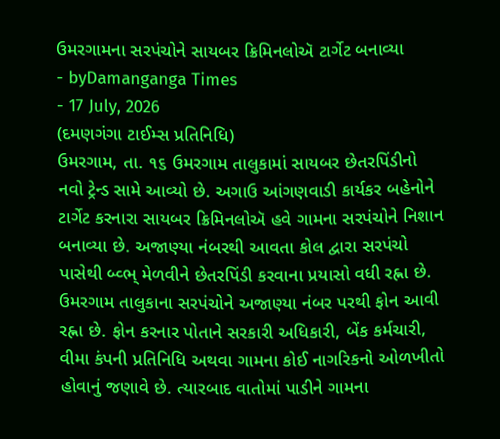ઉમરગામના સરપંચોને સાયબર ક્રિમિનલોઍ ટાર્ગેટ બનાવ્યા
- byDamanganga Times
- 17 July, 2026
(દમણગંગા ટાઈમ્સ પ્રતિનિધિ)
ઉમરગામ, તા. ૧૬ ઉમરગામ તાલુકામાં સાયબર છેતરપિંડીનો નવો ટ્રેન્ડ સામે આવ્યો છે. અગાઉ આંગણવાડી કાર્યકર બહેનોને ટાર્ગેટ કરનારા સાયબર ક્રિમિનલોઍ હવે ગામના સરપંચોને નિશાન બનાવ્યા છે. અજાણ્યા નંબરથી આવતા કોલ દ્વારા સરપંચો પાસેથી બ્વ્ભ્ મેળવીને છેતરપિંડી કરવાના પ્રયાસો વધી રહ્ના છે. ઉમરગામ તાલુકાના સરપંચોને અજાણ્યા નંબર પરથી ફોન આવી રહ્ના છે. ફોન કરનાર પોતાને સરકારી અધિકારી, બેંક કર્મચારી, વીમા કંપની પ્રતિનિધિ અથવા ગામના કોઈ નાગરિકનો ઓળખીતો હોવાનું જણાવે છે. ત્યારબાદ વાતોમાં પાડીને ગામના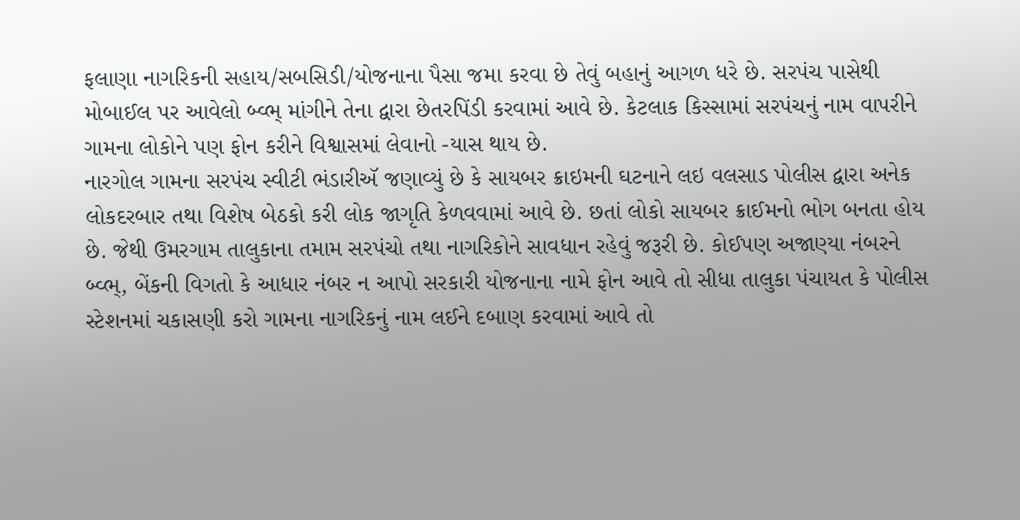ફલાણા નાગરિકની સહાય/સબસિડી/યોજનાના પૈસા જમા કરવા છે તેવું બહાનું આગળ ધરે છે. સરપંચ પાસેથી મોબાઈલ પર આવેલો બ્વ્ભ્ માંગીને તેના દ્વારા છેતરપિંડી કરવામાં આવે છે. કેટલાક કિસ્સામાં સરપંચનું નામ વાપરીને ગામના લોકોને પણ ફોન કરીને વિશ્વાસમાં લેવાનો -યાસ થાય છે.
નારગોલ ગામના સરપંચ સ્વીટી ભંડારીઍ જણાવ્યું છે કે સાયબર ક્રાઇમની ઘટનાને લઇ વલસાડ પોલીસ દ્વારા અનેક લોકદરબાર તથા વિશેષ બેઠકો કરી લોક જાગૃતિ કેળવવામાં આવે છે. છતાં લોકો સાયબર ક્રાઈમનો ભોગ બનતા હોય છે. જેથી ઉમરગામ તાલુકાના તમામ સરપંચો તથા નાગરિકોને સાવધાન રહેવું જરૂરી છે. કોઈપણ અજાણ્યા નંબરને બ્વ્ભ્, બેંકની વિગતો કે આધાર નંબર ન આપો સરકારી યોજનાના નામે ફોન આવે તો સીધા તાલુકા પંચાયત કે પોલીસ સ્ટેશનમાં ચકાસણી કરો ગામના નાગરિકનું નામ લઈને દબાણ કરવામાં આવે તો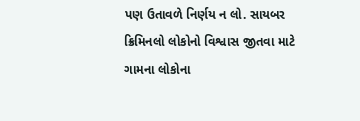પણ ઉતાવળે નિર્ણય ન લો. સાયબર ક્રિમિનલો લોકોનો વિશ્વાસ જીતવા માટે ગામના લોકોના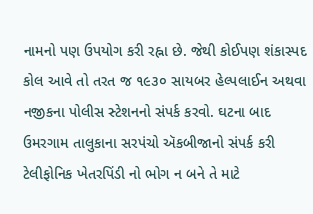નામનો પણ ઉપયોગ કરી રહ્ના છે. જેથી કોઈપણ શંકાસ્પદ કોલ આવે તો તરત જ ૧૯૩૦ સાયબર હેલ્પલાઈન અથવા નજીકના પોલીસ સ્ટેશનનો સંપર્ક કરવો. ઘટના બાદ ઉમરગામ તાલુકાના સરપંચો ઍકબીજાનો સંપર્ક કરી ટેલીફોનિક ખેતરપિંડી નો ભોગ ન બને તે માટે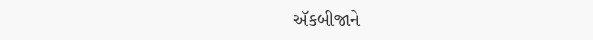ઍકબીજાને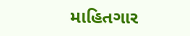માહિતગાર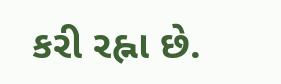કરી રહ્ના છે.